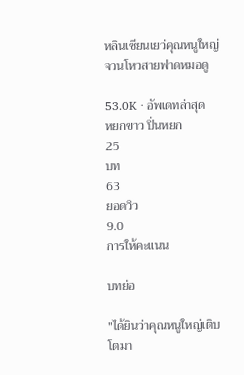หลินเซียนเยว่คุณหนูใหญ่จวนโหวสายฟาดหมอดู

53.0K · อัพเดทล่าสุด
หยกขาว ปิ่นหยก
25
บท
63
ยอดวิว
9.0
การให้คะแนน

บทย่อ

"ได้ยินว่าคุณหนูใหญ่เติบโตมา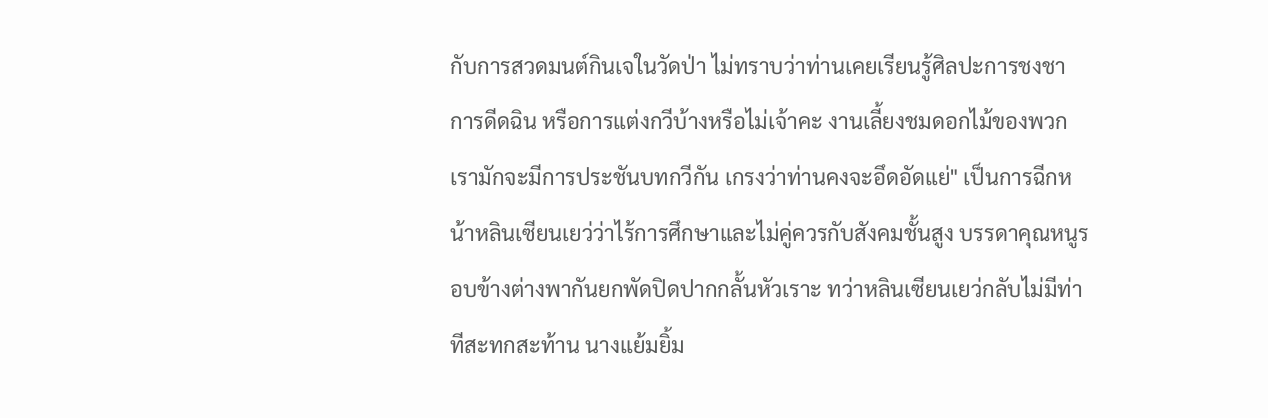กับการสวดมนต์กินเจในวัดป่า ไม่ทราบว่าท่านเคยเรียนรู้ศิลปะการชงชา การดีดฉิน หรือการแต่งกวีบ้างหรือไม่เจ้าคะ งานเลี้ยงชมดอกไม้ของพวกเรามักจะมีการประชันบทกวีกัน เกรงว่าท่านคงจะอึดอัดแย่" เป็นการฉีกหน้าหลินเซียนเยว่ว่าไร้การศึกษาและไม่คู่ควรกับสังคมชั้นสูง บรรดาคุณหนูรอบข้างต่างพากันยกพัดปิดปากกลั้นหัวเราะ ทว่าหลินเซียนเยว่กลับไม่มีท่าทีสะทกสะท้าน นางแย้มยิ้ม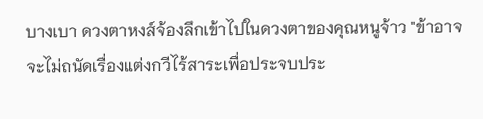บางเบา ดวงตาหงส์จ้องลึกเข้าไปในดวงตาของคุณหนูจ้าว "ข้าอาจจะไม่ถนัดเรื่องแต่งกวีไร้สาระเพื่อประจบประ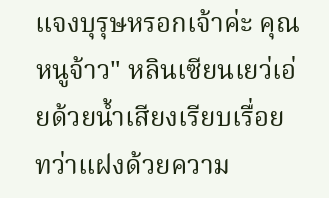แจงบุรุษหรอกเจ้าค่ะ คุณหนูจ้าว" หลินเซียนเยว่เอ่ยด้วยน้ำเสียงเรียบเรื่อย ทว่าแฝงด้วยความ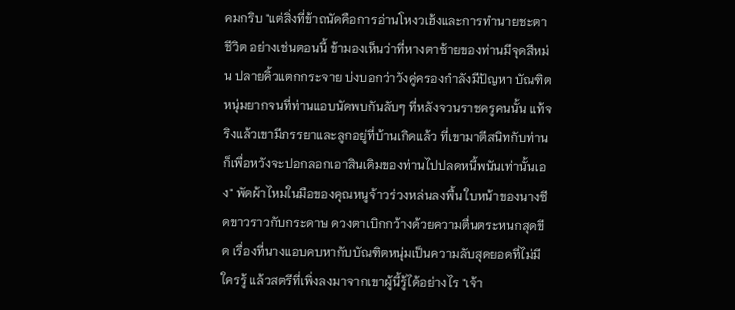คมกริบ "แต่สิ่งที่ข้าถนัดคือการอ่านโหงวเฮ้งและการทำนายชะตาชีวิต อย่างเช่นตอนนี้ ข้ามองเห็นว่าที่หางตาซ้ายของท่านมีจุดสีหม่น ปลายคิ้วแตกกระจาย บ่งบอกว่าวังคู่ครองกำลังมีปัญหา บัณฑิตหนุ่มยากจนที่ท่านแอบนัดพบกันลับๆ ที่หลังจวนราชครูคนนั้น แท้จริงแล้วเขามีภรรยาและลูกอยู่ที่บ้านเกิดแล้ว ที่เขามาตีสนิทกับท่านก็เพื่อหวังจะปอกลอกเอาสินเดิมของท่านไปปลดหนี้พนันเท่านั้นเอง" พัดผ้าไหมในมือของคุณหนูจ้าวร่วงหล่นลงพื้น ใบหน้าของนางซีดขาวราวกับกระดาษ ดวงตาเบิกกว้างด้วยความตื่นตระหนกสุดขีด เรื่องที่นางแอบคบหากับบัณฑิตหนุ่มเป็นความลับสุดยอดที่ไม่มีใครรู้ แล้วสตรีที่เพิ่งลงมาจากเขาผู้นี้รู้ได้อย่างไร "เจ้า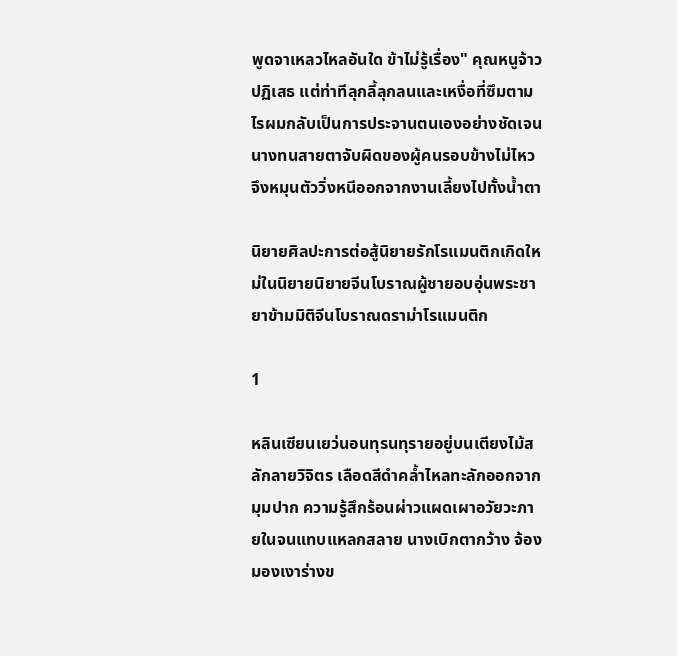พูดจาเหลวไหลอันใด ข้าไม่รู้เรื่อง" คุณหนูจ้าวปฏิเสธ แต่ท่าทีลุกลี้ลุกลนและเหงื่อที่ซึมตามไรผมกลับเป็นการประจานตนเองอย่างชัดเจน นางทนสายตาจับผิดของผู้คนรอบข้างไม่ไหว จึงหมุนตัววิ่งหนีออกจากงานเลี้ยงไปทั้งน้ำตา

นิยายศิลปะการต่อสู้นิยายรักโรแมนติกเกิดใหม่ในนิยายนิยายจีนโบราณผู้ชายอบอุ่นพระชายาข้ามมิติจีนโบราณดราม่าโรแมนติก

1

หลินเซียนเยว่นอนทุรนทุรายอยู่บนเตียงไม้สลักลายวิจิตร เลือดสีดำคล้ำไหลทะลักออกจากมุมปาก ความรู้สึกร้อนผ่าวแผดเผาอวัยวะภายในจนแทบแหลกสลาย นางเบิกตากว้าง จ้องมองเงาร่างข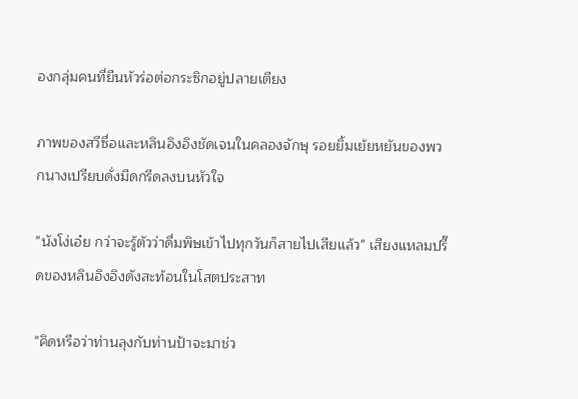องกลุ่มคนที่ยืนหัวร่อต่อกระซิกอยู่ปลายเตียง

ภาพของสวีซื่อและหลินอิงอิงชัดเจนในคลองจักษุ รอยยิ้มเย้ยหยันของพวกนางเปรียบดั่งมีดกรีดลงบนหัวใจ

"นังโง่เอ๋ย กว่าจะรู้ตัวว่าดื่มพิษเข้าไปทุกวันก็สายไปเสียแล้ว" เสียงแหลมปรี๊ดของหลินอิงอิงดังสะท้อนในโสตประสาท

"คิดหรือว่าท่านลุงกับท่านป้าจะมาช่ว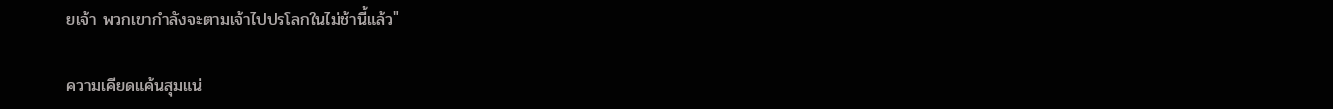ยเจ้า พวกเขากำลังจะตามเจ้าไปปรโลกในไม่ช้านี้แล้ว"

ความเคียดแค้นสุมแน่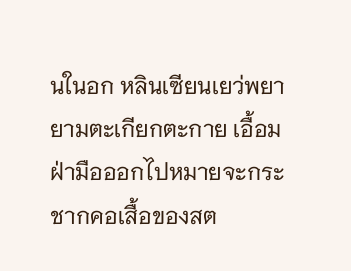นในอก หลินเซียนเยว่พยายามตะเกียกตะกาย เอื้อมฝ่ามือออกไปหมายจะกระชากคอเสื้อของสต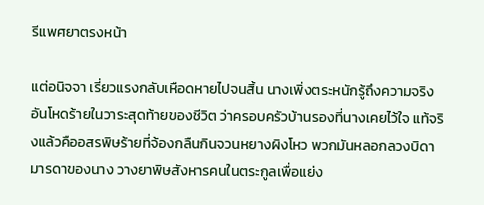รีแพศยาตรงหน้า

แต่อนิจจา เรี่ยวแรงกลับเหือดหายไปจนสิ้น นางเพิ่งตระหนักรู้ถึงความจริงอันโหดร้ายในวาระสุดท้ายของชีวิต ว่าครอบครัวบ้านรองที่นางเคยไว้ใจ แท้จริงแล้วคืออสรพิษร้ายที่จ้องกลืนกินจวนหยางผิงโหว พวกมันหลอกลวงบิดามารดาของนาง วางยาพิษสังหารคนในตระกูลเพื่อแย่ง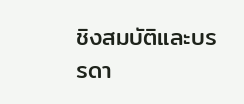ชิงสมบัติและบรรดา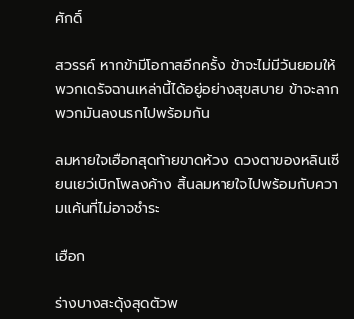ศักดิ์

สวรรค์ หากข้ามีโอกาสอีกครั้ง ข้าจะไม่มีวันยอมให้พวกเดรัจฉานเหล่านี้ได้อยู่อย่างสุขสบาย ข้าจะลากพวกมันลงนรกไปพร้อมกัน

ลมหายใจเฮือกสุดท้ายขาดห้วง ดวงตาของหลินเซียนเยว่เบิกโพลงค้าง สิ้นลมหายใจไปพร้อมกับความแค้นที่ไม่อาจชำระ

เฮือก

ร่างบางสะดุ้งสุดตัวพ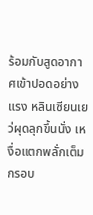ร้อมกับสูดอากาศเข้าปอดอย่างแรง หลินเซียนเยว่ผุดลุกขึ้นนั่ง เหงื่อแตกพลั่กเต็มกรอบ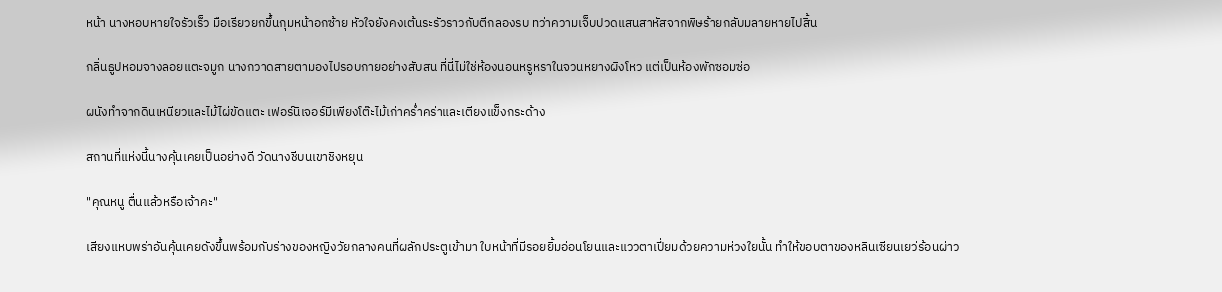หน้า นางหอบหายใจรัวเร็ว มือเรียวยกขึ้นกุมหน้าอกซ้าย หัวใจยังคงเต้นระรัวราวกับตีกลองรบ ทว่าความเจ็บปวดแสนสาหัสจากพิษร้ายกลับมลายหายไปสิ้น

กลิ่นธูปหอมจางลอยแตะจมูก นางกวาดสายตามองไปรอบกายอย่างสับสน ที่นี่ไม่ใช่ห้องนอนหรูหราในจวนหยางผิงโหว แต่เป็นห้องพักซอมซ่อ

ผนังทำจากดินเหนียวและไม้ไผ่ขัดแตะ เฟอร์นิเจอร์มีเพียงโต๊ะไม้เก่าคร่ำคร่าและเตียงแข็งกระด้าง

สถานที่แห่งนี้นางคุ้นเคยเป็นอย่างดี วัดนางชีบนเขาชิงหยุน

"คุณหนู ตื่นแล้วหรือเจ้าคะ"

เสียงแหบพร่าอันคุ้นเคยดังขึ้นพร้อมกับร่างของหญิงวัยกลางคนที่ผลักประตูเข้ามา ใบหน้าที่มีรอยยิ้มอ่อนโยนและแววตาเปี่ยมด้วยความห่วงใยนั้น ทำให้ขอบตาของหลินเซียนเยว่ร้อนผ่าว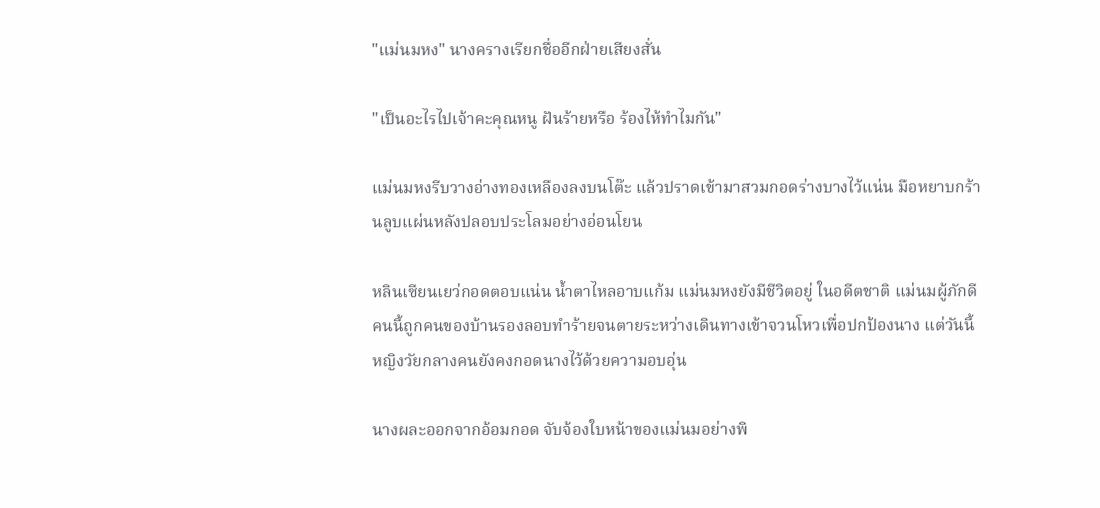"แม่นมหง" นางครางเรียกชื่ออีกฝ่ายเสียงสั่น

"เป็นอะไรไปเจ้าคะคุณหนู ฝันร้ายหรือ ร้องไห้ทำไมกัน"

แม่นมหงรีบวางอ่างทองเหลืองลงบนโต๊ะ แล้วปราดเข้ามาสวมกอดร่างบางไว้แน่น มือหยาบกร้านลูบแผ่นหลังปลอบประโลมอย่างอ่อนโยน

หลินเซียนเยว่กอดตอบแน่น น้ำตาไหลอาบแก้ม แม่นมหงยังมีชีวิตอยู่ ในอดีตชาติ แม่นมผู้ภักดีคนนี้ถูกคนของบ้านรองลอบทำร้ายจนตายระหว่างเดินทางเข้าจวนโหวเพื่อปกป้องนาง แต่วันนี้ หญิงวัยกลางคนยังคงกอดนางไว้ด้วยความอบอุ่น

นางผละออกจากอ้อมกอด จับจ้องใบหน้าของแม่นมอย่างพิ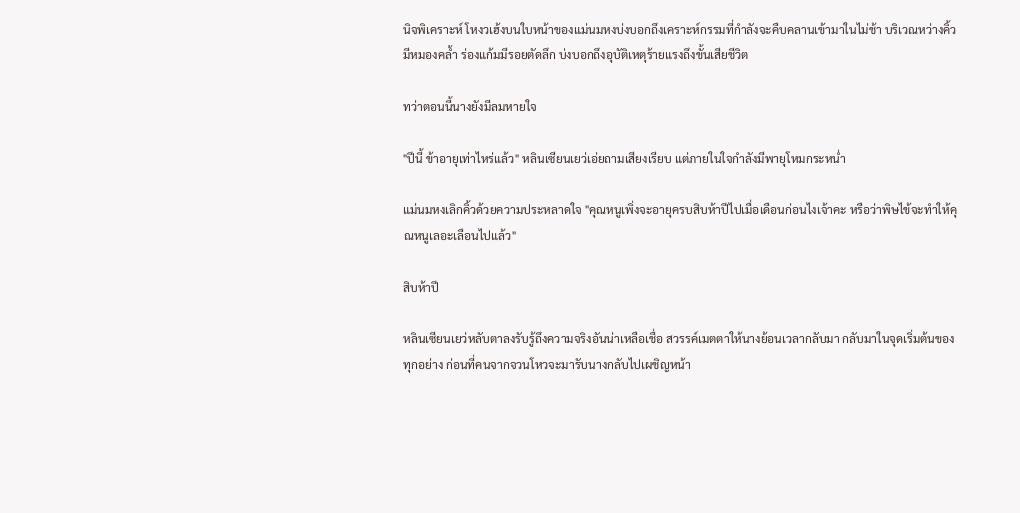นิจพิเคราะห์ โหงวเฮ้งบนใบหน้าของแม่นมหงบ่งบอกถึงเคราะห์กรรมที่กำลังจะคืบคลานเข้ามาในไม่ช้า บริเวณหว่างคิ้วมีหมองคล้ำ ร่องแก้มมีรอยตัดลึก บ่งบอกถึงอุบัติเหตุร้ายแรงถึงขั้นเสียชีวิต

ทว่าตอนนี้นางยังมีลมหายใจ

"ปีนี้ ข้าอายุเท่าไหร่แล้ว" หลินเซียนเยว่เอ่ยถามเสียงเรียบ แต่ภายในใจกำลังมีพายุโหมกระหน่ำ

แม่นมหงเลิกคิ้วด้วยความประหลาดใจ "คุณหนูเพิ่งจะอายุครบสิบห้าปีไปเมื่อเดือนก่อนไงเจ้าคะ หรือว่าพิษไข้จะทำให้คุณหนูเลอะเลือนไปแล้ว"

สิบห้าปี

หลินเซียนเยว่หลับตาลงรับรู้ถึงความจริงอันน่าเหลือเชื่อ สวรรค์เมตตาให้นางย้อนเวลากลับมา กลับมาในจุดเริ่มต้นของทุกอย่าง ก่อนที่คนจากจวนโหวจะมารับนางกลับไปเผชิญหน้า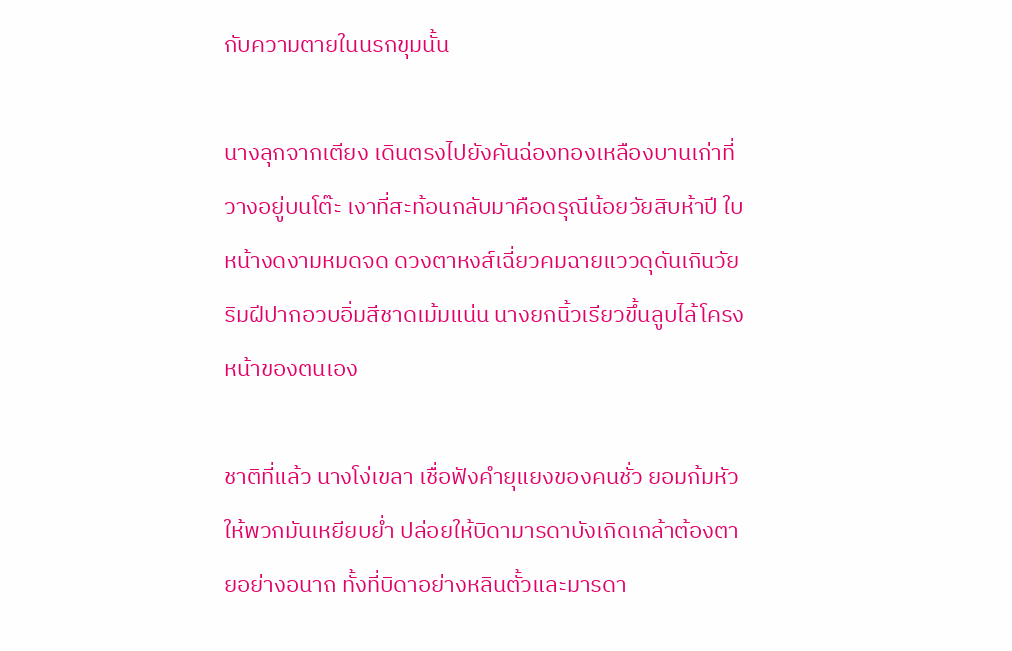กับความตายในนรกขุมนั้น

นางลุกจากเตียง เดินตรงไปยังคันฉ่องทองเหลืองบานเก่าที่วางอยู่บนโต๊ะ เงาที่สะท้อนกลับมาคือดรุณีน้อยวัยสิบห้าปี ใบหน้างดงามหมดจด ดวงตาหงส์เฉี่ยวคมฉายแววดุดันเกินวัย ริมฝีปากอวบอิ่มสีชาดเม้มแน่น นางยกนิ้วเรียวขึ้นลูบไล้โครงหน้าของตนเอง

ชาติที่แล้ว นางโง่เขลา เชื่อฟังคำยุแยงของคนชั่ว ยอมก้มหัวให้พวกมันเหยียบย่ำ ปล่อยให้บิดามารดาบังเกิดเกล้าต้องตายอย่างอนาถ ทั้งที่บิดาอย่างหลินตั้วและมารดา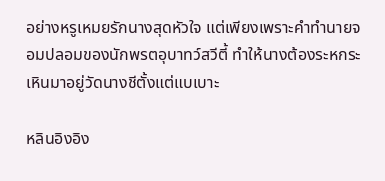อย่างหรูเหมยรักนางสุดหัวใจ แต่เพียงเพราะคำทำนายจอมปลอมของนักพรตอุบาทว์สวีตี้ ทำให้นางต้องระหกระเหินมาอยู่วัดนางชีตั้งแต่แบเบาะ

หลินอิงอิง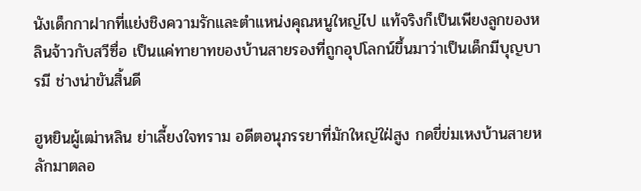นังเด็กกาฝากที่แย่งชิงความรักและตำแหน่งคุณหนูใหญ่ไป แท้จริงก็เป็นเพียงลูกของหลินจ้าวกับสวีซื่อ เป็นแค่ทายาทของบ้านสายรองที่ถูกอุปโลกน์ขึ้นมาว่าเป็นเด็กมีบุญบารมี ช่างน่าขันสิ้นดี

ฮูหยินผู้เฒ่าหลิน ย่าเลี้ยงใจทราม อดีตอนุภรรยาที่มักใหญ่ใฝ่สูง กดขี่ข่มเหงบ้านสายหลักมาตลอ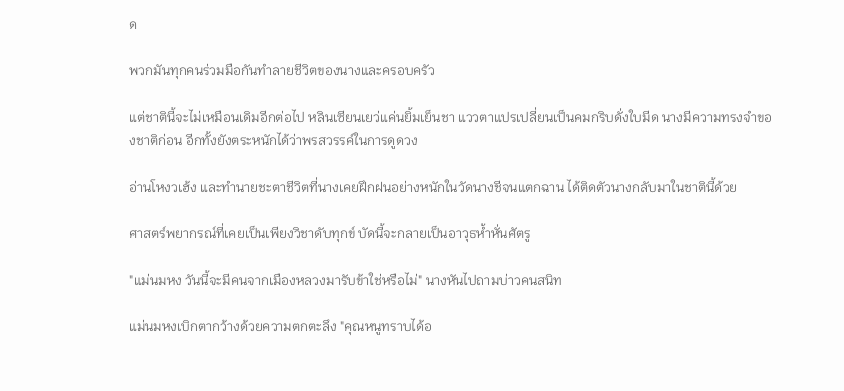ด

พวกมันทุกคนร่วมมือกันทำลายชีวิตของนางและครอบครัว

แต่ชาตินี้จะไม่เหมือนเดิมอีกต่อไป หลินเซียนเยว่แค่นยิ้มเย็นชา แววตาแปรเปลี่ยนเป็นคมกริบดั่งใบมีด นางมีความทรงจำของชาติก่อน อีกทั้งยังตระหนักได้ว่าพรสวรรค์ในการดูดวง

อ่านโหงวเฮ้ง และทำนายชะตาชีวิตที่นางเคยฝึกฝนอย่างหนักในวัดนางชีจนแตกฉาน ได้ติดตัวนางกลับมาในชาตินี้ด้วย

ศาสตร์พยากรณ์ที่เคยเป็นเพียงวิชาดับทุกข์ บัดนี้จะกลายเป็นอาวุธห้ำหั่นศัตรู

"แม่นมหง วันนี้จะมีคนจากเมืองหลวงมารับข้าใช่หรือไม่" นางหันไปถามบ่าวคนสนิท

แม่นมหงเบิกตากว้างด้วยความตกตะลึง "คุณหนูทราบได้อ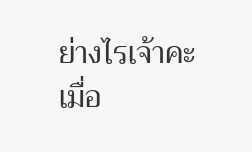ย่างไรเจ้าคะ เมื่อ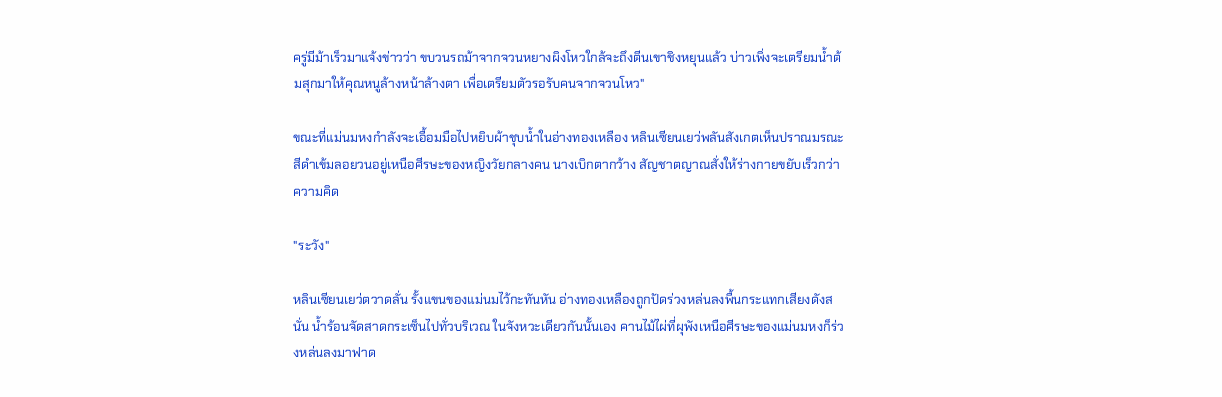ครู่มีม้าเร็วมาแจ้งข่าวว่า ขบวนรถม้าจากจวนหยางผิงโหวใกล้จะถึงตีนเขาชิงหยุนแล้ว บ่าวเพิ่งจะเตรียมน้ำต้มสุกมาให้คุณหนูล้างหน้าล้างตา เพื่อเตรียมตัวรอรับคนจากจวนโหว"

ขณะที่แม่นมหงกำลังจะเอื้อมมือไปหยิบผ้าชุบน้ำในอ่างทองเหลือง หลินเซียนเยว่พลันสังเกตเห็นปราณมรณะสีดำเข้มลอยวนอยู่เหนือศีรษะของหญิงวัยกลางคน นางเบิกตากว้าง สัญชาตญาณสั่งให้ร่างกายขยับเร็วกว่าความคิด

"ระวัง"

หลินเซียนเยว่ตวาดลั่น รั้งแขนของแม่นมไว้กะทันหัน อ่างทองเหลืองถูกปัดร่วงหล่นลงพื้นกระแทกเสียงดังสนั่น น้ำร้อนจัดสาดกระเซ็นไปทั่วบริเวณ ในจังหวะเดียวกันนั้นเอง คานไม้ไผ่ที่ผุพังเหนือศีรษะของแม่นมหงก็ร่วงหล่นลงมาฟาด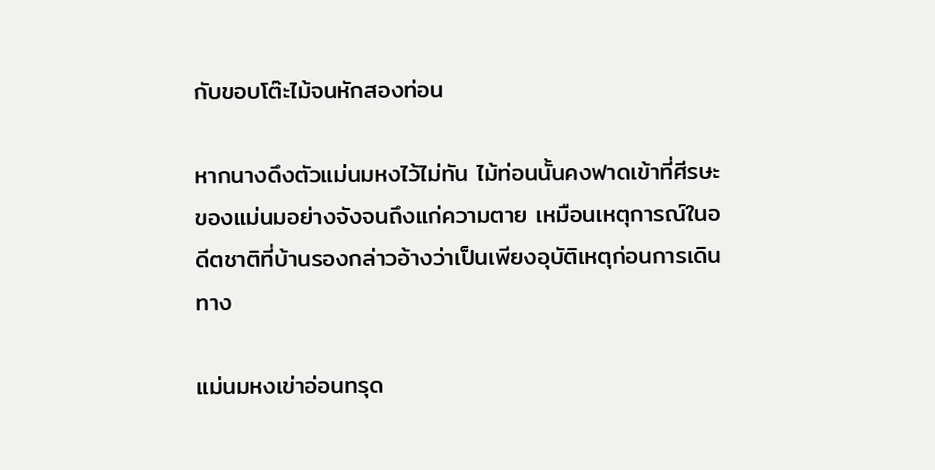กับขอบโต๊ะไม้จนหักสองท่อน

หากนางดึงตัวแม่นมหงไว้ไม่ทัน ไม้ท่อนนั้นคงฟาดเข้าที่ศีรษะของแม่นมอย่างจังจนถึงแก่ความตาย เหมือนเหตุการณ์ในอดีตชาติที่บ้านรองกล่าวอ้างว่าเป็นเพียงอุบัติเหตุก่อนการเดินทาง

แม่นมหงเข่าอ่อนทรุด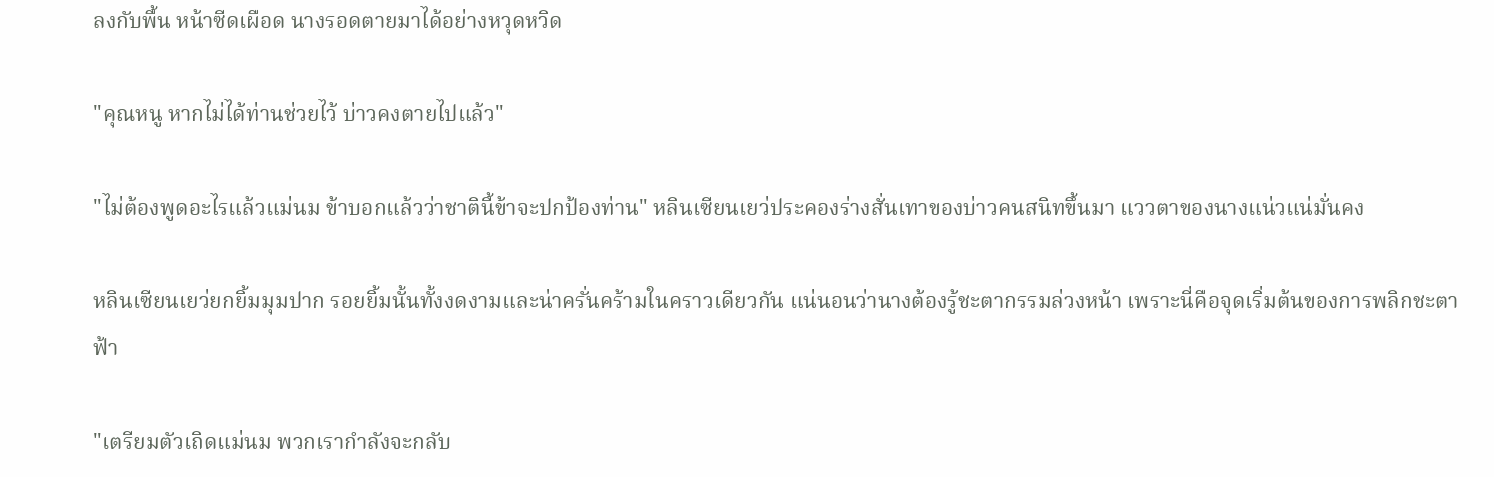ลงกับพื้น หน้าซีดเผือด นางรอดตายมาได้อย่างหวุดหวิด

"คุณหนู หากไม่ได้ท่านช่วยไว้ บ่าวคงตายไปแล้ว"

"ไม่ต้องพูดอะไรแล้วแม่นม ข้าบอกแล้วว่าชาตินี้ข้าจะปกป้องท่าน" หลินเซียนเยว่ประคองร่างสั่นเทาของบ่าวคนสนิทขึ้นมา แววตาของนางแน่วแน่มั่นคง

หลินเซียนเยว่ยกยิ้มมุมปาก รอยยิ้มนั้นทั้งงดงามและน่าครั่นคร้ามในคราวเดียวกัน แน่นอนว่านางต้องรู้ชะตากรรมล่วงหน้า เพราะนี่คือจุดเริ่มต้นของการพลิกชะตาฟ้า

"เตรียมตัวเถิดแม่นม พวกเรากำลังจะกลับ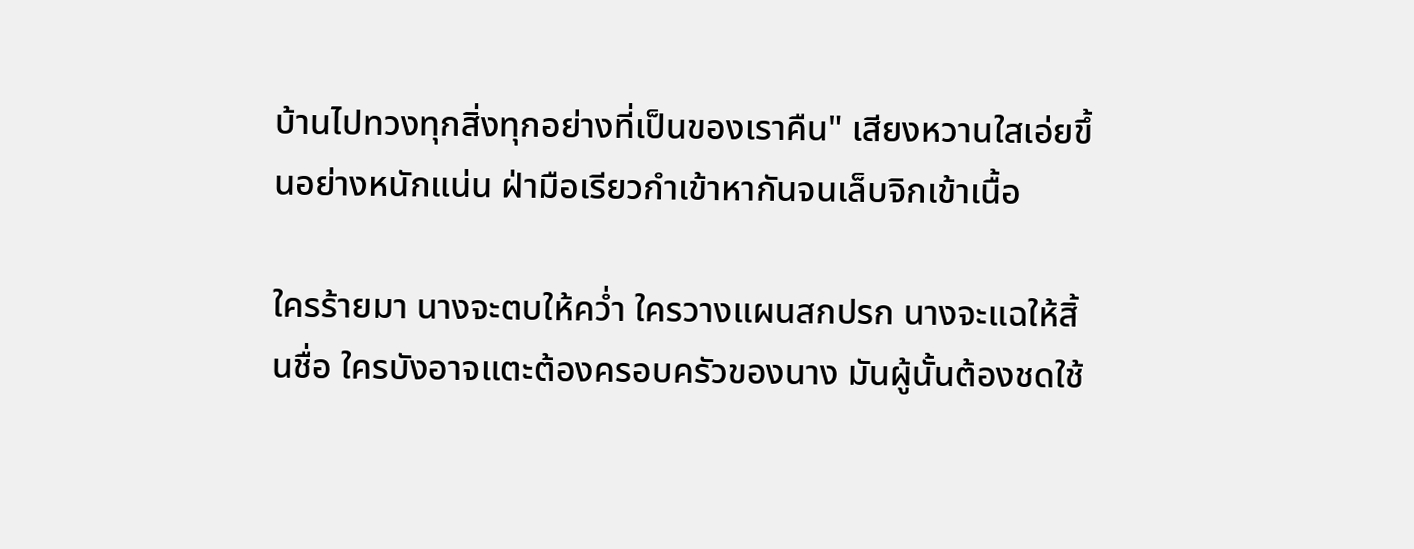บ้านไปทวงทุกสิ่งทุกอย่างที่เป็นของเราคืน" เสียงหวานใสเอ่ยขึ้นอย่างหนักแน่น ฝ่ามือเรียวกำเข้าหากันจนเล็บจิกเข้าเนื้อ

ใครร้ายมา นางจะตบให้คว่ำ ใครวางแผนสกปรก นางจะแฉให้สิ้นชื่อ ใครบังอาจแตะต้องครอบครัวของนาง มันผู้นั้นต้องชดใช้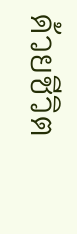ด้วยชีวิต